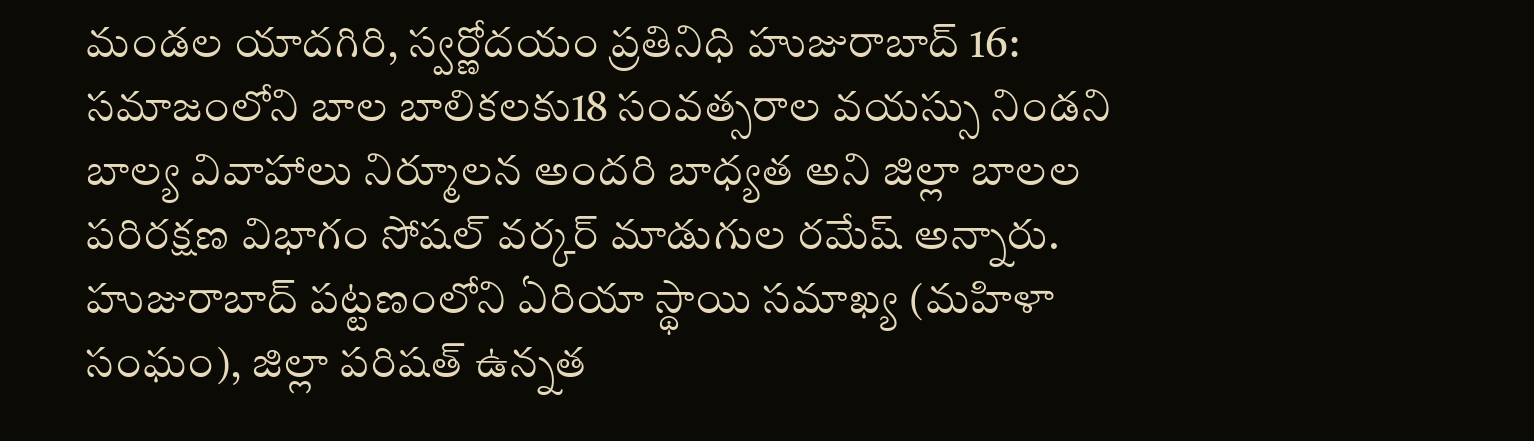మండల యాదగిరి, స్వర్ణోదయం ప్రతినిధి హుజురాబాద్ 16: సమాజంలోని బాల బాలికలకు18 సంవత్సరాల వయస్సు నిండని బాల్య వివాహాలు నిర్మూలన అందరి బాధ్యత అని జిల్లా బాలల పరిరక్షణ విభాగం సోషల్ వర్కర్ మాడుగుల రమేష్ అన్నారు. హుజురాబాద్ పట్టణంలోని ఏరియా స్థాయి సమాఖ్య (మహిళా సంఘం), జిల్లా పరిషత్ ఉన్నత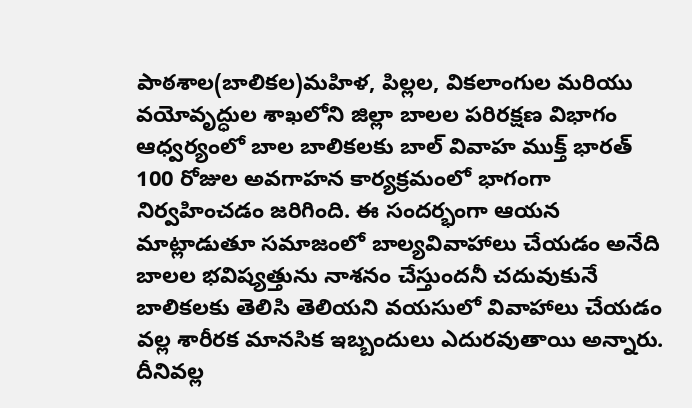పాఠశాల(బాలికల)మహిళ, పిల్లల, వికలాంగుల మరియు వయోవృద్ధుల శాఖలోని జిల్లా బాలల పరిరక్షణ విభాగం ఆధ్వర్యంలో బాల బాలికలకు బాల్ వివాహ ముక్త్ భారత్ 100 రోజుల అవగాహన కార్యక్రమంలో భాగంగా నిర్వహించడం జరిగింది. ఈ సందర్భంగా ఆయన మాట్లాడుతూ సమాజంలో బాల్యవివాహాలు చేయడం అనేది బాలల భవిష్యత్తును నాశనం చేస్తుందనీ చదువుకునే బాలికలకు తెలిసి తెలియని వయసులో వివాహాలు చేయడం వల్ల శారీరక మానసిక ఇబ్బందులు ఎదురవుతాయి అన్నారు. దీనివల్ల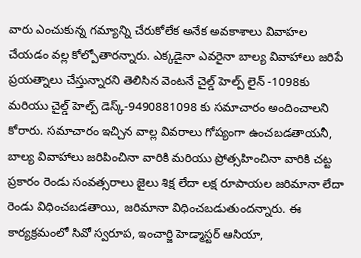వారు ఎంచుకున్న గమ్యాన్ని చేరుకోలేక అనేక అవకాశాలు వివాహల చేయడం వల్ల కోల్పోతారన్నారు. ఎక్కడైనా ఎవరైనా బాల్య వివాహాలు జరిపే ప్రయత్నాలు చేస్తున్నారని తెలిసిన వెంటనే చైల్డ్ హెల్ప్ లైన్ -1098కు మరియు చైల్డ్ హెల్ప్ డెస్క్-9490881098 కు సమాచారం అందించాలని కోరారు. సమాచారం ఇచ్చిన వాల్ల వివరాలు గోప్యంగా ఉంచబడతాయనీ, బాల్య వివాహాలు జరిపించినా వారికి మరియు ప్రోత్సహించినా వారికి చట్ట ప్రకారం రెండు సంవత్సరాలు జైలు శిక్ష లేదా లక్ష రూపాయల జరిమానా లేదా రెండు విధించబడతాయి, జరిమానా విధించబడుతుందన్నారు. ఈ కార్యక్రమంలో సివో స్వరూప, ఇంచార్జి హెడ్మాస్టర్ ఆసియా,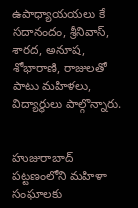ఉపాధ్యాయయలు కే సదానందం, శ్రీనివాస్, శారద, అనూష, శోభారాణి, రాజులతో పాటు మహిళలు, విద్యార్థులు పాల్గొన్నారు.


హుజురాబాద్ పట్టణంలోని మహిళా సంఘాలకు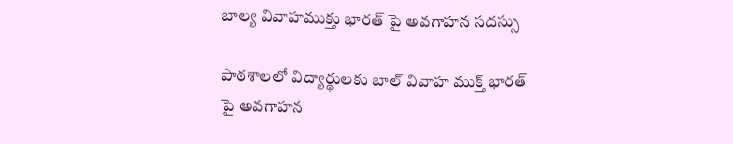బాల్య వివాహముక్తు భారత్ పై అవగాహన సదస్సు

పాఠశాలలో విద్యార్థులకు బాల్ వివాహ ముక్త్ భారత్ పై అవగాహన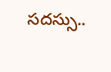సదస్సు..